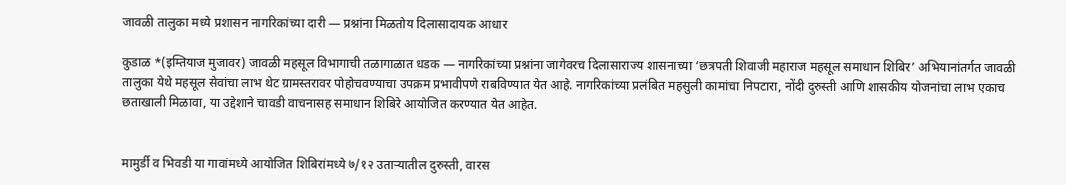जावळी तालुका मध्ये प्रशासन नागरिकांच्या दारी — प्रश्नांना मिळतोय दिलासादायक आधार

कुडाळ *(इम्तियाज मुजावर) जावळी महसूल विभागाची तळागाळात धडक — नागरिकांच्या प्रश्नांना जागेवरच दिलासाराज्य शासनाच्या ‘छत्रपती शिवाजी महाराज महसूल समाधान शिबिर’ अभियानांतर्गत जावळी तालुका येथे महसूल सेवांचा लाभ थेट ग्रामस्तरावर पोहोचवण्याचा उपक्रम प्रभावीपणे राबविण्यात येत आहे. नागरिकांच्या प्रलंबित महसुली कामांचा निपटारा, नोंदी दुरुस्ती आणि शासकीय योजनांचा लाभ एकाच छताखाली मिळावा, या उद्देशाने चावडी वाचनासह समाधान शिबिरे आयोजित करण्यात येत आहेत.


मामुर्डी व भिवडी या गावांमध्ये आयोजित शिबिरांमध्ये ७/१२ उताऱ्यातील दुरुस्ती, वारस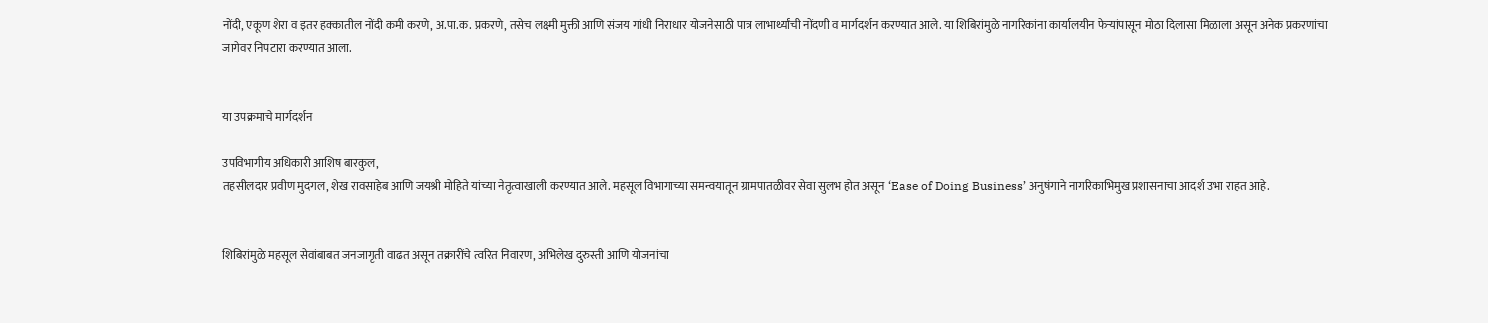नोंदी, एकूण शेरा व इतर हक्कातील नोंदी कमी करणे, अ.पा.क. प्रकरणे, तसेच लक्ष्मी मुक्ती आणि संजय गांधी निराधार योजनेसाठी पात्र लाभार्थ्यांची नोंदणी व मार्गदर्शन करण्यात आले. या शिबिरांमुळे नागरिकांना कार्यालयीन फेऱ्यांपासून मोठा दिलासा मिळाला असून अनेक प्रकरणांचा जागेवर निपटारा करण्यात आला.


या उपक्रमाचे मार्गदर्शन

उपविभागीय अधिकारी आशिष बारकुल,
तहसीलदार प्रवीण मुदगल, शेख रावसाहेब आणि जयश्री मोहिते यांच्या नेतृत्वाखाली करण्यात आले. महसूल विभागाच्या समन्वयातून ग्रामपातळीवर सेवा सुलभ होत असून ‘Ease of Doing Business’ अनुषंगाने नागरिकाभिमुख प्रशासनाचा आदर्श उभा राहत आहे.


शिबिरांमुळे महसूल सेवांबाबत जनजागृती वाढत असून तक्रारींचे त्वरित निवारण, अभिलेख दुरुस्ती आणि योजनांचा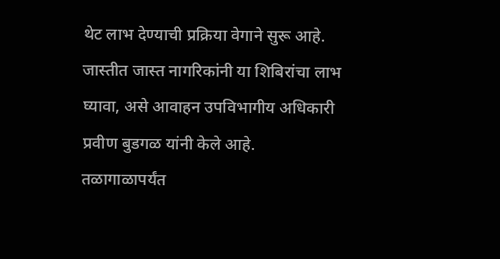थेट लाभ देण्याची प्रक्रिया वेगाने सुरू आहे. जास्तीत जास्त नागरिकांनी या शिबिरांचा लाभ घ्यावा, असे आवाहन उपविभागीय अधिकारी प्रवीण बुडगळ यांनी केले आहे.
तळागाळापर्यंत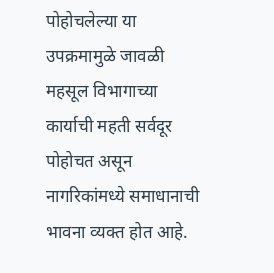पोहोचलेल्या या उपक्रमामुळे जावळी महसूल विभागाच्या कार्याची महती सर्वदूर पोहोचत असून नागरिकांमध्ये समाधानाची भावना व्यक्त होत आहे.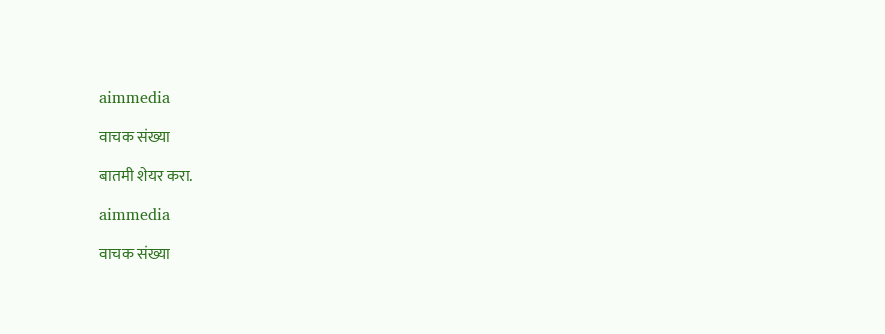aimmedia

वाचक संख्या

बातमी शेयर करा.

aimmedia

वाचक संख्या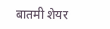बातमी शेयर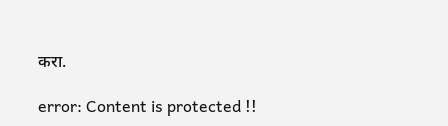करा.

error: Content is protected !!